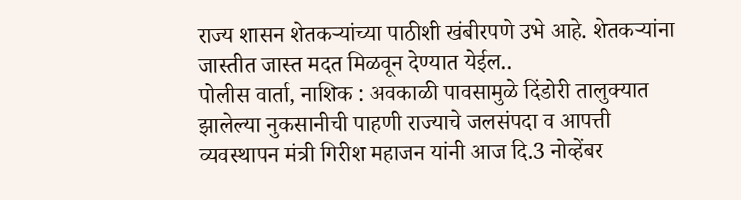राज्य शासन शेतकऱ्यांच्या पाठीशी खंबीरपणे उभे आहे. शेतकऱ्यांना जास्तीत जास्त मदत मिळवून देण्यात येईल..
पोलीस वार्ता, नाशिक : अवकाळी पावसामुळे दिंडोरी तालुक्यात झालेल्या नुकसानीची पाहणी राज्याचे जलसंपदा व आपत्ती व्यवस्थापन मंत्री गिरीश महाजन यांनी आज दि.3 नोव्हेंबर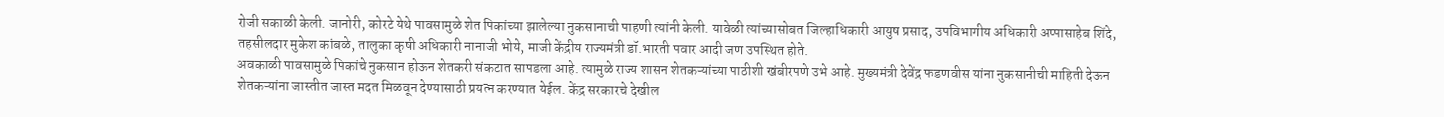रोजी सकाळी केली. जानोरी, कोरटे येथे पावसामुळे शेत पिकांच्या झालेल्या नुकसानाची पाहणी त्यांनी केली. यावेळी त्यांच्यासोबत जिल्हाधिकारी आयुष प्रसाद, उपविभागीय अधिकारी अप्पासाहेब शिंदे, तहसीलदार मुकेश कांबळे, तालुका कृषी अधिकारी नानाजी भोये, माजी केंद्रीय राज्यमंत्री डॉ.भारती पवार आदी जण उपस्थित होते.
अवकाळी पावसामुळे पिकांचे नुकसान होऊन शेतकरी संकटात सापडला आहे. त्यामुळे राज्य शासन शेतकऱ्यांच्या पाठीशी खंबीरपणे उभे आहे. मुख्यमंत्री देवेंद्र फडणवीस यांना नुकसानीची माहिती देऊन शेतकऱ्यांना जास्तीत जास्त मदत मिळवून देण्यासाठी प्रयत्न करण्यात येईल. केंद्र सरकारचे देखील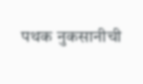पथक नुकसानीची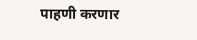पाहणी करणार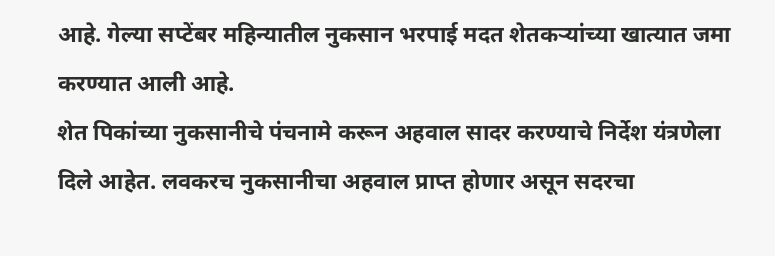आहे. गेल्या सप्टेंबर महिन्यातील नुकसान भरपाई मदत शेतकऱ्यांच्या खात्यात जमा करण्यात आली आहे.
शेत पिकांच्या नुकसानीचे पंचनामे करून अहवाल सादर करण्याचे निर्देश यंत्रणेला दिले आहेत. लवकरच नुकसानीचा अहवाल प्राप्त होणार असून सदरचा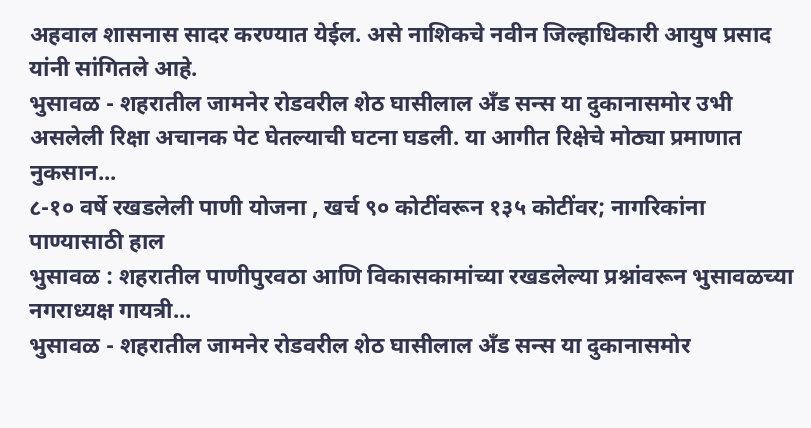अहवाल शासनास सादर करण्यात येईल. असे नाशिकचे नवीन जिल्हाधिकारी आयुष प्रसाद यांनी सांगितले आहे.
भुसावळ - शहरातील जामनेर रोडवरील शेठ घासीलाल अँड सन्स या दुकानासमोर उभी असलेली रिक्षा अचानक पेट घेतल्याची घटना घडली. या आगीत रिक्षेचे मोठ्या प्रमाणात नुकसान...
८-१० वर्षे रखडलेली पाणी योजना , खर्च ९० कोटींवरून १३५ कोटींवर; नागरिकांना पाण्यासाठी हाल
भुसावळ : शहरातील पाणीपुरवठा आणि विकासकामांच्या रखडलेल्या प्रश्नांवरून भुसावळच्या नगराध्यक्ष गायत्री...
भुसावळ - शहरातील जामनेर रोडवरील शेठ घासीलाल अँड सन्स या दुकानासमोर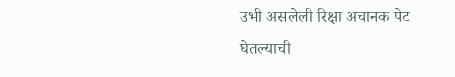उभी असलेली रिक्षा अचानक पेट घेतल्याची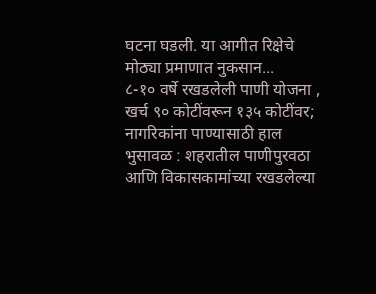घटना घडली. या आगीत रिक्षेचे मोठ्या प्रमाणात नुकसान...
८-१० वर्षे रखडलेली पाणी योजना , खर्च ९० कोटींवरून १३५ कोटींवर; नागरिकांना पाण्यासाठी हाल
भुसावळ : शहरातील पाणीपुरवठा आणि विकासकामांच्या रखडलेल्या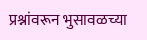प्रश्नांवरून भुसावळच्या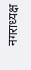नगराध्यक्ष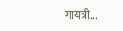गायत्री...